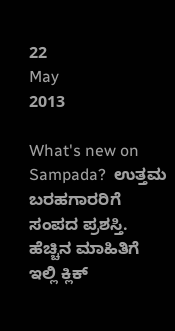22
May
2013

What's new on Sampada?  ಉತ್ತಮ ಬರಹಗಾರರಿಗೆ ಸಂಪದ ಪ್ರಶಸ್ತಿ. ಹೆಚ್ಚಿನ ಮಾಹಿತಿಗೆ ಇಲ್ಲಿ ಕ್ಲಿಕ್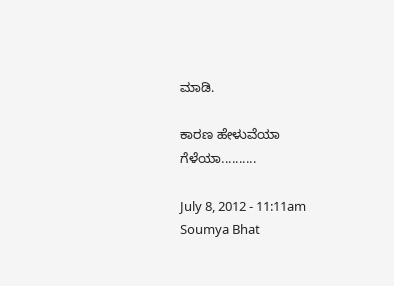ಮಾಡಿ.

ಕಾರಣ ಹೇಳುವೆಯಾ ಗೆಳೆಯಾ..........

July 8, 2012 - 11:11am
Soumya Bhat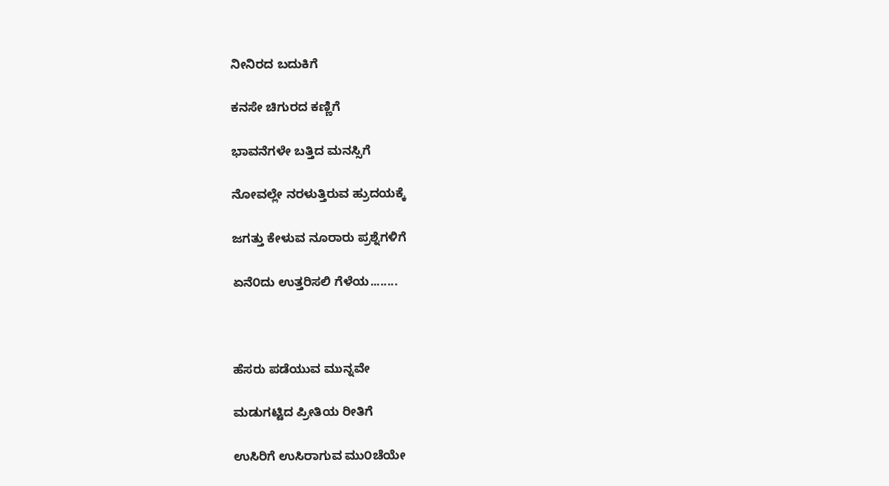ನೀನಿರದ ಬದುಕಿಗೆ

ಕನಸೇ ಚಿಗುರದ ಕಣ್ಣಿಗೆ

ಭಾವನೆಗಳೇ ಬತ್ತಿದ ಮನಸ್ಸಿಗೆ

ನೋವಲ್ಲೇ ನರಳುತ್ತಿರುವ ಹ್ರುದಯಕ್ಕೆ

ಜಗತ್ತು ಕೇಳುವ ನೂರಾರು ಪ್ರಶ್ನೆಗಳಿಗೆ

ಏನೆ೦ದು ಉತ್ತರಿಸಲಿ ಗೆಳೆಯ........



ಹೆಸರು ಪಡೆಯುವ ಮುನ್ನವೇ

ಮಡುಗಟ್ಟಿದ ಪ್ರೀತಿಯ ರೀತಿಗೆ

ಉಸಿರಿಗೆ ಉಸಿರಾಗುವ ಮು೦ಚೆಯೇ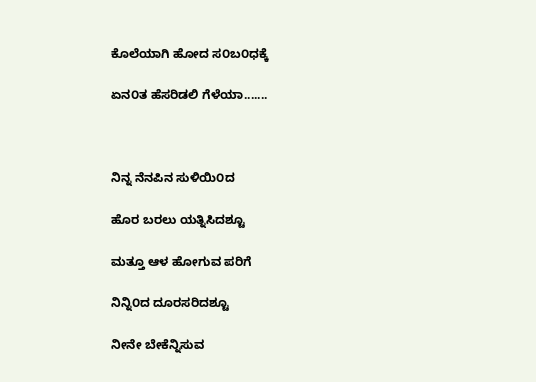ಕೊಲೆಯಾಗಿ ಹೋದ ಸ೦ಬ೦ಧಕ್ಕೆ

ಏನ೦ತ ಹೆಸರಿಡಲಿ ಗೆಳೆಯಾ.......



ನಿನ್ನ ನೆನಪಿನ ಸುಳಿಯಿ೦ದ

ಹೊರ ಬರಲು ಯತ್ನಿಸಿದಶ್ಟೂ

ಮತ್ತೂ ಆಳ ಹೋಗುವ ಪರಿಗೆ

ನಿನ್ನಿ೦ದ ದೂರಸರಿದಶ್ಟೂ

ನೀನೇ ಬೇಕೆನ್ನಿಸುವ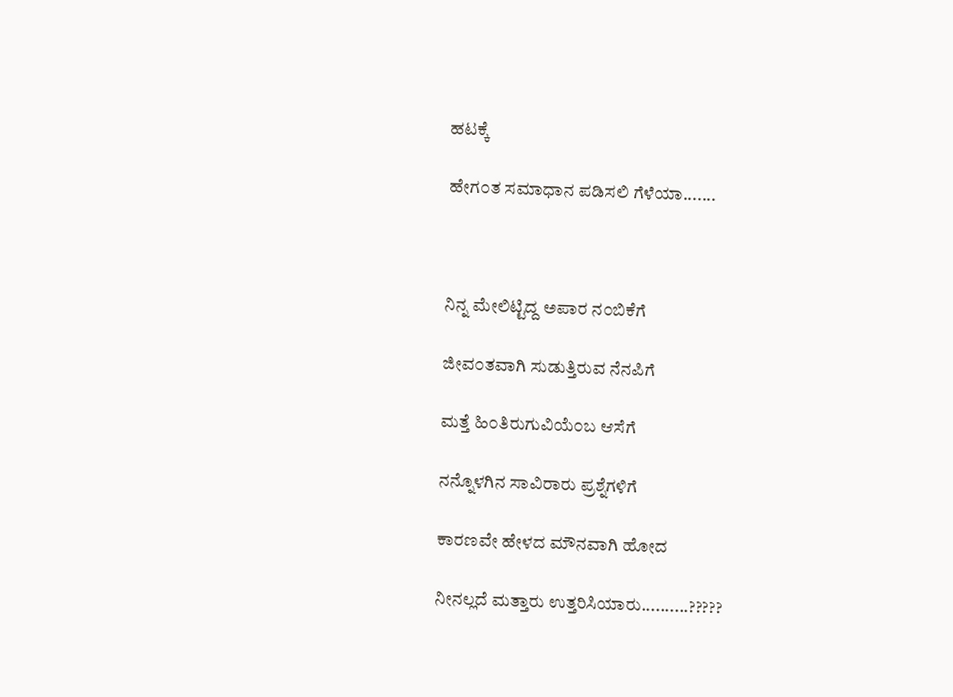ಹಟಕ್ಕೆ

ಹೇಗ೦ತ ಸಮಾಧಾನ ಪಡಿಸಲಿ ಗೆಳೆಯಾ.......



ನಿನ್ನ ಮೇಲಿಟ್ಟಿದ್ದ ಅಪಾರ ನ೦ಬಿಕೆಗೆ

ಜೀವ೦ತವಾಗಿ ಸುಡುತ್ತಿರುವ ನೆನಪಿಗೆ

ಮತ್ತೆ ಹಿ೦ತಿರುಗುವಿಯೆ೦ಬ ಆಸೆಗೆ

ನನ್ನೊಳಗಿನ ಸಾವಿರಾರು ಪ್ರಶ್ನೆಗಳಿಗೆ

ಕಾರಣವೇ ಹೇಳದ ಮೌನವಾಗಿ ಹೋದ

ನೀನಲ್ಲದೆ ಮತ್ತಾರು ಉತ್ತರಿಸಿಯಾರು..........?????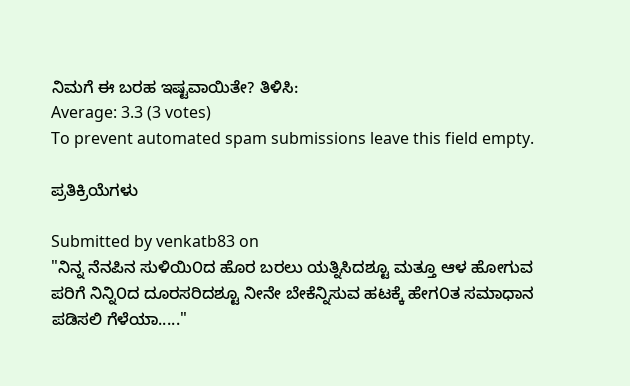ನಿಮಗೆ ಈ ಬರಹ ಇಷ್ಟವಾಯಿತೇ? ತಿಳಿಸಿ:
Average: 3.3 (3 votes)
To prevent automated spam submissions leave this field empty.

ಪ್ರತಿಕ್ರಿಯೆಗಳು

Submitted by venkatb83 on
"ನಿನ್ನ ನೆನಪಿನ ಸುಳಿಯಿ೦ದ ಹೊರ ಬರಲು ಯತ್ನಿಸಿದಶ್ಟೂ ಮತ್ತೂ ಆಳ ಹೋಗುವ ಪರಿಗೆ ನಿನ್ನಿ೦ದ ದೂರಸರಿದಶ್ಟೂ ನೀನೇ ಬೇಕೆನ್ನಿಸುವ ಹಟಕ್ಕೆ ಹೇಗ೦ತ ಸಮಾಧಾನ ಪಡಿಸಲಿ ಗೆಳೆಯಾ....."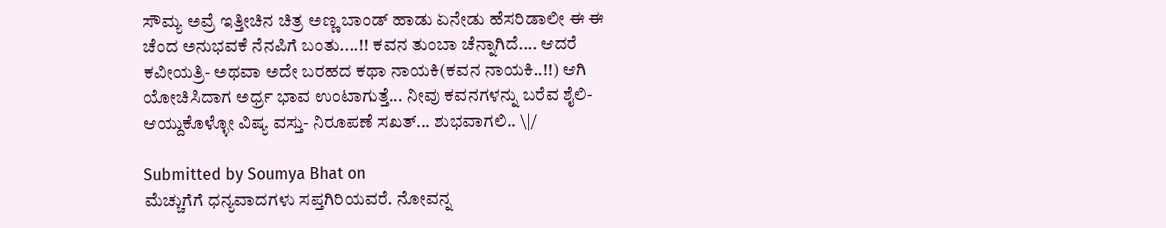ಸೌಮ್ಯ ಅವ್ರೆ ಇತ್ತೀಚಿನ ಚಿತ್ರ ಅಣ್ಣ ಬಾಂಡ್ ಹಾಡು ಏನೇಡು ಹೆಸರಿಡಾಲೀ ಈ ಈ ಚೆಂದ ಅನುಭವಕೆ ನೆನಪಿಗೆ ಬಂತು....!! ಕವನ ತುಂಬಾ ಚೆನ್ನಾಗಿದೆ.... ಆದರೆ ಕವೀಯತ್ರಿ- ಅಥವಾ ಅದೇ ಬರಹದ ಕಥಾ ನಾಯಕಿ(ಕವನ ನಾಯಕಿ..!!) ಆಗಿ ಯೋಚಿಸಿದಾಗ ಅರ್ಧ್ರ ಭಾವ ಉಂಟಾಗುತ್ತೆ... ನೀವು ಕವನಗಳನ್ನು ಬರೆವ ಶೈಲಿ- ಆಯ್ದುಕೊಳ್ಳೋ ವಿಷ್ಯ ವಸ್ತು- ನಿರೂಪಣೆ ಸಖತ್... ಶುಭವಾಗಲಿ.. \|/

Submitted by Soumya Bhat on
ಮೆಚ್ಚುಗೆಗೆ ಧನ್ಯವಾದಗಳು ಸಪ್ತಗಿರಿಯವರೆ. ನೋವನ್ನ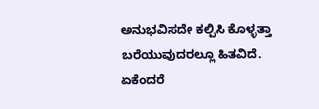ಅನುಭವಿಸದೇ ಕಲ್ಪಿಸಿ ಕೊಳ್ಳತ್ತಾ ಬರೆಯುವುದರಲ್ಲೂ ಹಿತವಿದೆ. ಏಕೆಂದರೆ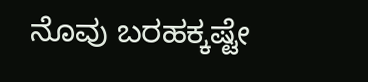ನೊವು ಬರಹಕ್ಕಷ್ಟೇ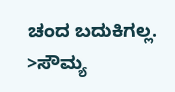ಚಂದ ಬದುಕಿಗಲ್ಲ. >ಸೌಮ್ಯ